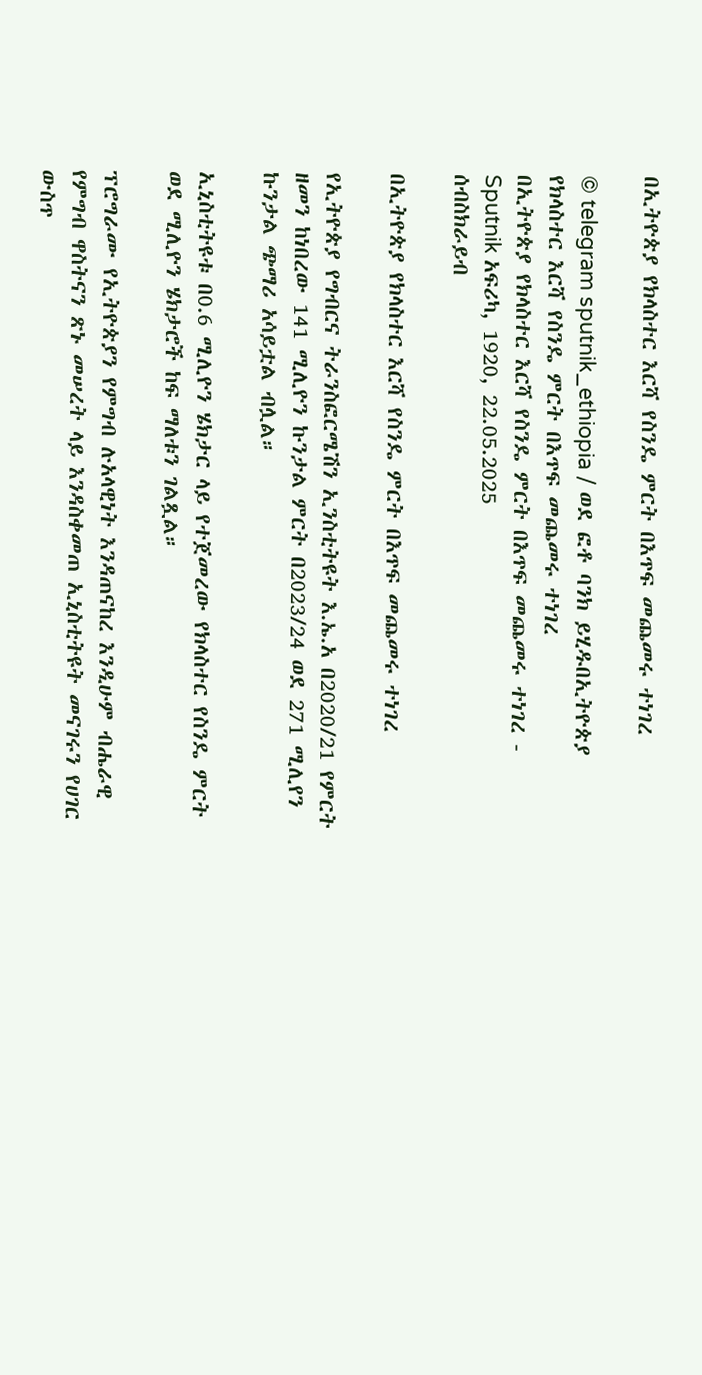በኢትዮጵያ የክላስተር እርሻ የስንዴ ምርት በእጥፍ መጨመሩ ተነገረ

© telegram sputnik_ethiopia / ወደ ፎቶ ባንክ ይሂዱበኢትዮጵያ የክላስተር እርሻ የስንዴ ምርት በእጥፍ መጨመሩ ተነገረ
በኢትዮጵያ የክላስተር እርሻ የስንዴ ምርት በእጥፍ መጨመሩ ተነገረ - Sputnik አፍሪካ, 1920, 22.05.2025
ሰብስክራይብ

በኢትዮጵያ የክላስተር እርሻ የስንዴ ምርት በእጥፍ መጨመሩ ተነገረ

የኢትዮጵያ የግብርና ትራንስፎርሜሽን ኢንስቲትዩት እ.ኤ.አ በ2020/21 የምርት ዘመን ከነበረው 141 ሚሊዮን ኩንታል ምርት በ2023/24 ወደ 271 ሚሊየን ኩንታል ጭማሪ አሳይቷል ብሏል።

ኢኒስቲትዩቱ በ0.6 ሚሊዮን ሄክታር ላይ የተጀመረው የክላስተር የስንዴ ምርት ወደ ሚሊዮን ሄክታሮች ከፍ ማለቱን ገልጿል።

ፕሮግራሙ የኢትዮጵያን የምግብ ሉአላዊነት እንዳጠናከረ እንዲሁም ብሔራዊ የምግብ ዋስትናን ጽኑ መሠረት ላይ እንዳስቀመጠ ኢኒስቲትዩት መናገሩን የሀገር ውስጥ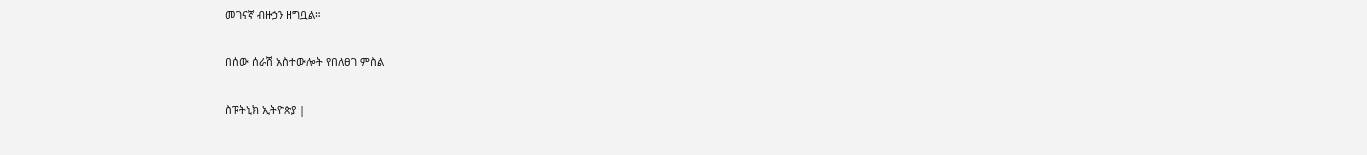መገናኛ ብዙኃን ዘግቧል።

በሰው ሰራሽ አስተውሎት የበለፀገ ምስል

ስፑትኒክ ኢትዮጵያ |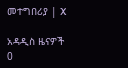መተግበሪያ | X

አዳዲስ ዜናዎች
0